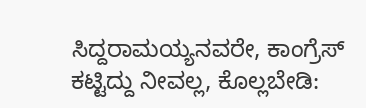ಸಿದ್ದರಾಮಯ್ಯನವರೇ, ಕಾಂಗ್ರೆಸ್ ಕಟ್ಟಿದ್ದು ನೀವಲ್ಲ, ಕೊಲ್ಲಬೇಡಿ: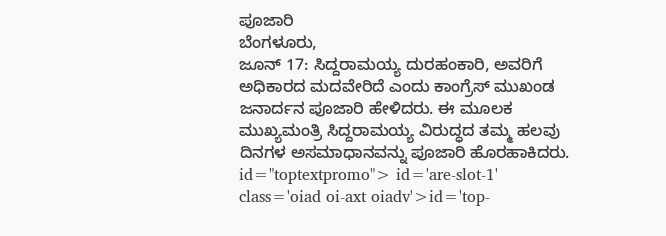ಪೂಜಾರಿ
ಬೆಂಗಳೂರು,
ಜೂನ್ 17: ಸಿದ್ದರಾಮಯ್ಯ ದುರಹಂಕಾರಿ, ಅವರಿಗೆ ಅಧಿಕಾರದ ಮದವೇರಿದೆ ಎಂದು ಕಾಂಗ್ರೆಸ್ ಮುಖಂಡ ಜನಾರ್ದನ ಪೂಜಾರಿ ಹೇಳಿದರು. ಈ ಮೂಲಕ ಮುಖ್ಯಮಂತ್ರಿ ಸಿದ್ದರಾಮಯ್ಯ ವಿರುದ್ಧದ ತಮ್ಮ ಹಲವು ದಿನಗಳ ಅಸಮಾಧಾನವನ್ನು ಪೂಜಾರಿ ಹೊರಹಾಕಿದರು. id="toptextpromo"> id='are-slot-1' class='oiad oi-axt oiadv'>id='top-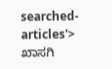searched-articles'>
ಖಾಸಗಿ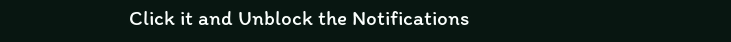Click it and Unblock the Notifications